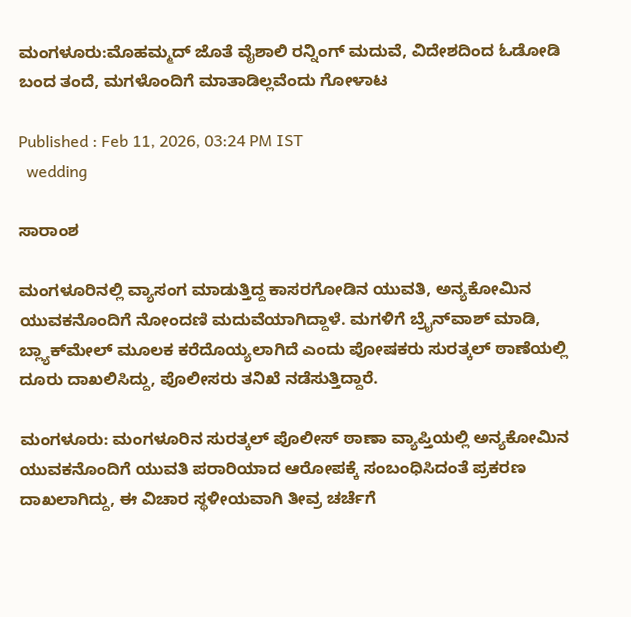ಮಂಗಳೂರು:ಮೊಹಮ್ಮದ್ ಜೊತೆ ವೈಶಾಲಿ ರನ್ನಿಂಗ್ ಮದುವೆ, ವಿದೇಶದಿಂದ ಓಡೋಡಿ ಬಂದ ತಂದೆ, ಮಗಳೊಂದಿಗೆ ಮಾತಾಡಿಲ್ಲವೆಂದು ಗೋಳಾಟ

Published : Feb 11, 2026, 03:24 PM IST
  wedding

ಸಾರಾಂಶ

ಮಂಗಳೂರಿನಲ್ಲಿ ವ್ಯಾಸಂಗ ಮಾಡುತ್ತಿದ್ದ ಕಾಸರಗೋಡಿನ ಯುವತಿ, ಅನ್ಯಕೋಮಿನ ಯುವಕನೊಂದಿಗೆ ನೋಂದಣಿ ಮದುವೆಯಾಗಿದ್ದಾಳೆ. ಮಗಳಿಗೆ ಬ್ರೈನ್‌ವಾಶ್ ಮಾಡಿ, ಬ್ಲ್ಯಾಕ್‌ಮೇಲ್ ಮೂಲಕ ಕರೆದೊಯ್ಯಲಾಗಿದೆ ಎಂದು ಪೋಷಕರು ಸುರತ್ಕಲ್ ಠಾಣೆಯಲ್ಲಿ ದೂರು ದಾಖಲಿಸಿದ್ದು, ಪೊಲೀಸರು ತನಿಖೆ ನಡೆಸುತ್ತಿದ್ದಾರೆ.

ಮಂಗಳೂರು: ಮಂಗಳೂರಿನ ಸುರತ್ಕಲ್ ಪೊಲೀಸ್ ಠಾಣಾ ವ್ಯಾಪ್ತಿಯಲ್ಲಿ ಅನ್ಯಕೋಮಿನ ಯುವಕನೊಂದಿಗೆ ಯುವತಿ ಪರಾರಿಯಾದ ಆರೋಪಕ್ಕೆ ಸಂಬಂಧಿಸಿದಂತೆ ಪ್ರಕರಣ ದಾಖಲಾಗಿದ್ದು, ಈ ವಿಚಾರ ಸ್ಥಳೀಯವಾಗಿ ತೀವ್ರ ಚರ್ಚೆಗೆ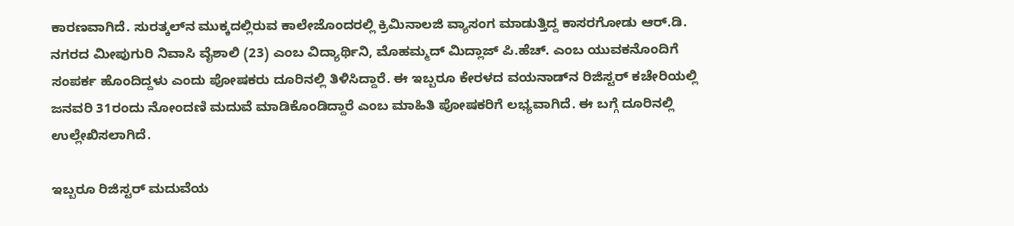ಕಾರಣವಾಗಿದೆ. ಸುರತ್ಕಲ್‌ನ ಮುಕ್ಕದಲ್ಲಿರುವ ಕಾಲೇಜೊಂದರಲ್ಲಿ ಕ್ರಿಮಿನಾಲಜಿ ವ್ಯಾಸಂಗ ಮಾಡುತ್ತಿದ್ದ ಕಾಸರಗೋಡು ಆರ್.ಡಿ. ನಗರದ ಮೀಪುಗುರಿ ನಿವಾಸಿ ವೈಶಾಲಿ (23) ಎಂಬ ವಿದ್ಯಾರ್ಥಿನಿ, ಮೊಹಮ್ಮದ್ ಮಿದ್ಲಾಜ್ ಪಿ.ಹೆಚ್. ಎಂಬ ಯುವಕನೊಂದಿಗೆ ಸಂಪರ್ಕ ಹೊಂದಿದ್ದಳು ಎಂದು ಪೋಷಕರು ದೂರಿನಲ್ಲಿ ತಿಳಿಸಿದ್ದಾರೆ. ಈ ಇಬ್ಬರೂ ಕೇರಳದ ವಯನಾಡ್‌ನ ರಿಜಿಸ್ಟರ್ ಕಚೇರಿಯಲ್ಲಿ ಜನವರಿ 31ರಂದು ನೋಂದಣಿ ಮದುವೆ ಮಾಡಿಕೊಂಡಿದ್ದಾರೆ ಎಂಬ ಮಾಹಿತಿ ಪೋಷಕರಿಗೆ ಲಭ್ಯವಾಗಿದೆ. ಈ ಬಗ್ಗೆ ದೂರಿನಲ್ಲಿ ಉಲ್ಲೇಖಿಸಲಾಗಿದೆ.

ಇಬ್ಬರೂ ರಿಜಿಸ್ಟರ್ ಮದುವೆಯ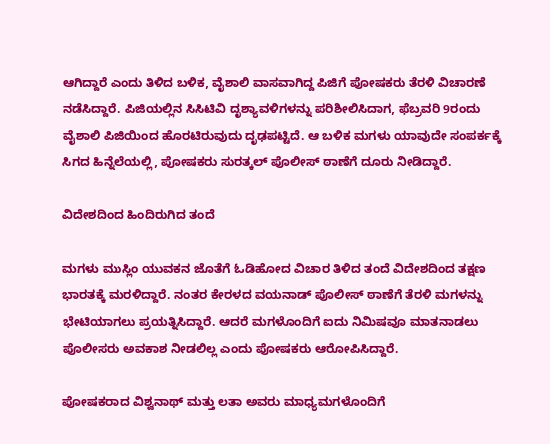ಆಗಿದ್ದಾರೆ ಎಂದು ತಿಳಿದ ಬಳಿಕ, ವೈಶಾಲಿ ವಾಸವಾಗಿದ್ದ ಪಿಜಿಗೆ ಪೋಷಕರು ತೆರಳಿ ವಿಚಾರಣೆ ನಡೆಸಿದ್ದಾರೆ. ಪಿಜಿಯಲ್ಲಿನ ಸಿಸಿಟಿವಿ ದೃಶ್ಯಾವಳಿಗಳನ್ನು ಪರಿಶೀಲಿಸಿದಾಗ, ಫೆಬ್ರವರಿ 9ರಂದು ವೈಶಾಲಿ ಪಿಜಿಯಿಂದ ಹೊರಟಿರುವುದು ದೃಢಪಟ್ಟಿದೆ. ಆ ಬಳಿಕ ಮಗಳು ಯಾವುದೇ ಸಂಪರ್ಕಕ್ಕೆ ಸಿಗದ ಹಿನ್ನೆಲೆಯಲ್ಲಿ, ಪೋಷಕರು ಸುರತ್ಕಲ್ ಪೊಲೀಸ್ ಠಾಣೆಗೆ ದೂರು ನೀಡಿದ್ದಾರೆ.

ವಿದೇಶದಿಂದ ಹಿಂದಿರುಗಿದ ತಂದೆ

ಮಗಳು ಮುಸ್ಲಿಂ ಯುವಕನ ಜೊತೆಗೆ ಓಡಿಹೋದ ವಿಚಾರ ತಿಳಿದ ತಂದೆ ವಿದೇಶದಿಂದ ತಕ್ಷಣ ಭಾರತಕ್ಕೆ ಮರಳಿದ್ದಾರೆ. ನಂತರ ಕೇರಳದ ವಯನಾಡ್ ಪೊಲೀಸ್ ಠಾಣೆಗೆ ತೆರಳಿ ಮಗಳನ್ನು ಭೇಟಿಯಾಗಲು ಪ್ರಯತ್ನಿಸಿದ್ದಾರೆ. ಆದರೆ ಮಗಳೊಂದಿಗೆ ಐದು ನಿಮಿಷವೂ ಮಾತನಾಡಲು ಪೊಲೀಸರು ಅವಕಾಶ ನೀಡಲಿಲ್ಲ ಎಂದು ಪೋಷಕರು ಆರೋಪಿಸಿದ್ದಾರೆ.

ಪೋಷಕರಾದ ವಿಶ್ವನಾಥ್ ಮತ್ತು ಲತಾ ಅವರು ಮಾಧ್ಯಮಗಳೊಂದಿಗೆ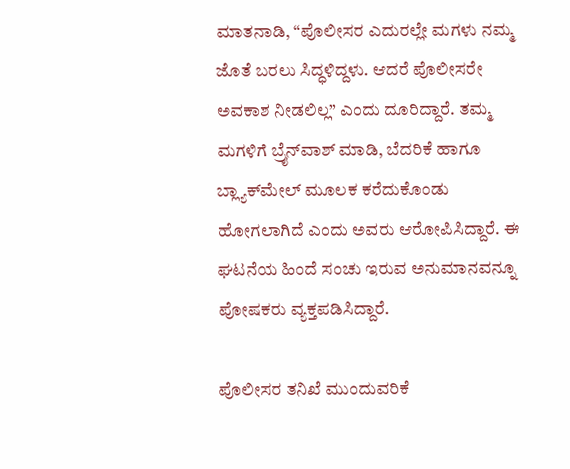ಮಾತನಾಡಿ, “ಪೊಲೀಸರ ಎದುರಲ್ಲೇ ಮಗಳು ನಮ್ಮ ಜೊತೆ ಬರಲು ಸಿದ್ಧಳಿದ್ದಳು. ಆದರೆ ಪೊಲೀಸರೇ ಅವಕಾಶ ನೀಡಲಿಲ್ಲ” ಎಂದು ದೂರಿದ್ದಾರೆ. ತಮ್ಮ ಮಗಳಿಗೆ ಬ್ರೈನ್‌ವಾಶ್ ಮಾಡಿ, ಬೆದರಿಕೆ ಹಾಗೂ ಬ್ಲ್ಯಾಕ್‌ಮೇಲ್ ಮೂಲಕ ಕರೆದುಕೊಂಡು ಹೋಗಲಾಗಿದೆ ಎಂದು ಅವರು ಆರೋಪಿಸಿದ್ದಾರೆ. ಈ ಘಟನೆಯ ಹಿಂದೆ ಸಂಚು ಇರುವ ಅನುಮಾನವನ್ನೂ ಪೋಷಕರು ವ್ಯಕ್ತಪಡಿಸಿದ್ದಾರೆ.

ಪೊಲೀಸರ ತನಿಖೆ ಮುಂದುವರಿಕೆ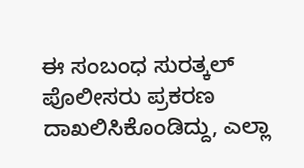ಈ ಸಂಬಂಧ ಸುರತ್ಕಲ್ ಪೊಲೀಸರು ಪ್ರಕರಣ ದಾಖಲಿಸಿಕೊಂಡಿದ್ದು, ಎಲ್ಲಾ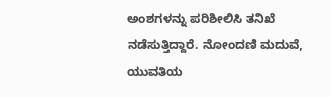ಅಂಶಗಳನ್ನು ಪರಿಶೀಲಿಸಿ ತನಿಖೆ ನಡೆಸುತ್ತಿದ್ದಾರೆ. ನೋಂದಣಿ ಮದುವೆ, ಯುವತಿಯ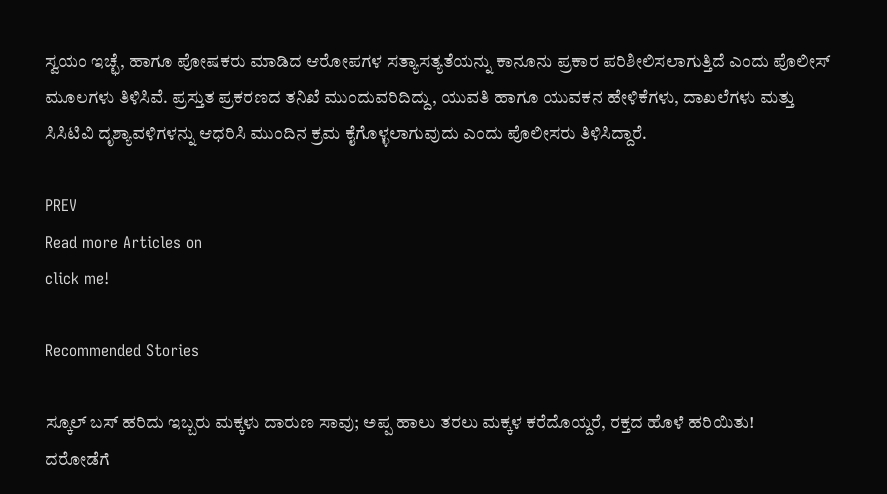ಸ್ವಯಂ ಇಚ್ಛೆ, ಹಾಗೂ ಪೋಷಕರು ಮಾಡಿದ ಆರೋಪಗಳ ಸತ್ಯಾಸತ್ಯತೆಯನ್ನು ಕಾನೂನು ಪ್ರಕಾರ ಪರಿಶೀಲಿಸಲಾಗುತ್ತಿದೆ ಎಂದು ಪೊಲೀಸ್ ಮೂಲಗಳು ತಿಳಿಸಿವೆ. ಪ್ರಸ್ತುತ ಪ್ರಕರಣದ ತನಿಖೆ ಮುಂದುವರಿದಿದ್ದು, ಯುವತಿ ಹಾಗೂ ಯುವಕನ ಹೇಳಿಕೆಗಳು, ದಾಖಲೆಗಳು ಮತ್ತು ಸಿಸಿಟಿವಿ ದೃಶ್ಯಾವಳಿಗಳನ್ನು ಆಧರಿಸಿ ಮುಂದಿನ ಕ್ರಮ ಕೈಗೊಳ್ಳಲಾಗುವುದು ಎಂದು ಪೊಲೀಸರು ತಿಳಿಸಿದ್ದಾರೆ.

PREV
Read more Articles on
click me!

Recommended Stories

ಸ್ಕೂಲ್ ಬಸ್ ಹರಿದು ಇಬ್ಬರು ಮಕ್ಕಳು ದಾರುಣ ಸಾವು; ಅಪ್ಪ ಹಾಲು ತರಲು ಮಕ್ಕಳ ಕರೆದೊಯ್ದರೆ, ರಕ್ತದ ಹೊಳೆ ಹರಿಯಿತು!
ದರೋಡೆಗೆ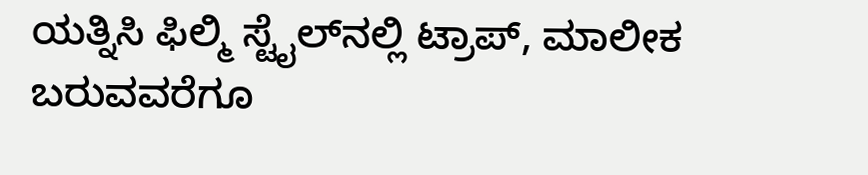ಯತ್ನಿಸಿ ಫಿಲ್ಮಿ ಸ್ಟೈಲ್‌ನಲ್ಲಿ ಟ್ರಾಪ್, ಮಾಲೀಕ ಬರುವವರೆಗೂ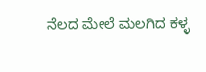ನೆಲದ ಮೇಲೆ ಮಲಗಿದ ಕಳ್ಳ